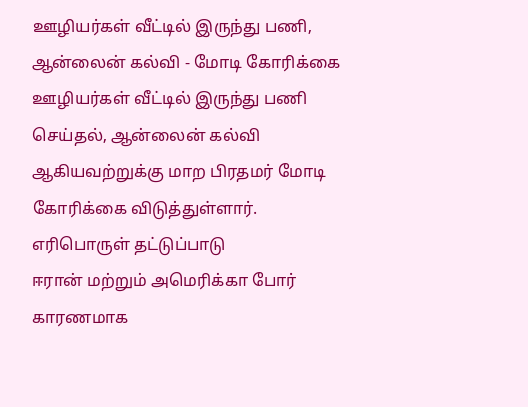ஊழியர்கள் வீட்டில் இருந்து பணி, ஆன்லைன் கல்வி - மோடி கோரிக்கை
ஊழியர்கள் வீட்டில் இருந்து பணி செய்தல், ஆன்லைன் கல்வி ஆகியவற்றுக்கு மாற பிரதமர் மோடி கோரிக்கை விடுத்துள்ளார்.
எரிபொருள் தட்டுப்பாடு
ஈரான் மற்றும் அமெரிக்கா போர் காரணமாக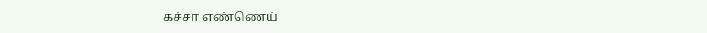கச்சா எண்ணெய்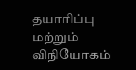தயாரிப்பு மற்றும் விநியோகம்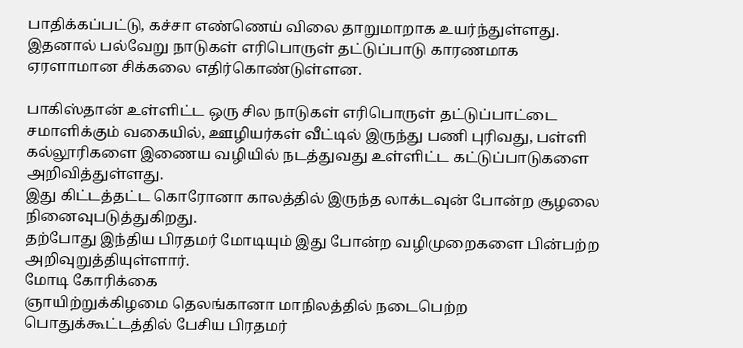பாதிக்கப்பட்டு, கச்சா எண்ணெய் விலை தாறுமாறாக உயர்ந்துள்ளது.
இதனால் பல்வேறு நாடுகள் எரிபொருள் தட்டுப்பாடு காரணமாக ஏரளாமான சிக்கலை எதிர்கொண்டுள்ளன.

பாகிஸ்தான் உள்ளிட்ட ஒரு சில நாடுகள் எரிபொருள் தட்டுப்பாட்டை சமாளிக்கும் வகையில், ஊழியர்கள் வீட்டில் இருந்து பணி புரிவது, பள்ளி கல்லூரிகளை இணைய வழியில் நடத்துவது உள்ளிட்ட கட்டுப்பாடுகளை அறிவித்துள்ளது.
இது கிட்டத்தட்ட கொரோனா காலத்தில் இருந்த லாக்டவுன் போன்ற சூழலை நினைவுபடுத்துகிறது.
தற்போது இந்திய பிரதமர் மோடியும் இது போன்ற வழிமுறைகளை பின்பற்ற அறிவுறுத்தியுள்ளார்.
மோடி கோரிக்கை
ஞாயிற்றுக்கிழமை தெலங்கானா மாநிலத்தில் நடைபெற்ற பொதுக்கூட்டத்தில் பேசிய பிரதமர்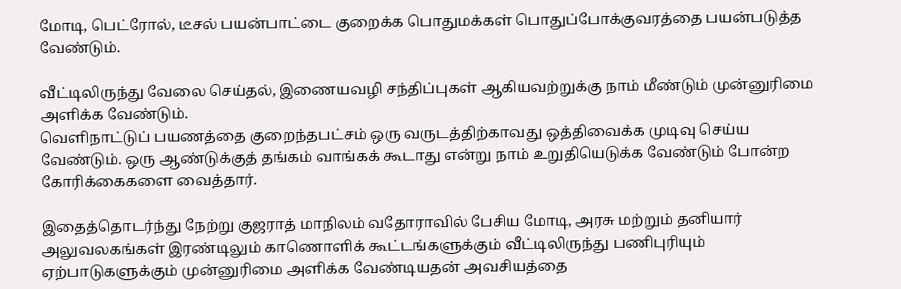மோடி, பெட்ரோல், டீசல் பயன்பாட்டை குறைக்க பொதுமக்கள் பொதுப்போக்குவரத்தை பயன்படுத்த வேண்டும்.

வீட்டிலிருந்து வேலை செய்தல், இணையவழி சந்திப்புகள் ஆகியவற்றுக்கு நாம் மீண்டும் முன்னுரிமை அளிக்க வேண்டும்.
வெளிநாட்டுப் பயணத்தை குறைந்தபட்சம் ஒரு வருடத்திற்காவது ஒத்திவைக்க முடிவு செய்ய வேண்டும். ஒரு ஆண்டுக்குத் தங்கம் வாங்கக் கூடாது என்று நாம் உறுதியெடுக்க வேண்டும் போன்ற கோரிக்கைகளை வைத்தார்.

இதைத்தொடர்ந்து நேற்று குஜராத் மாநிலம் வதோராவில் பேசிய மோடி, அரசு மற்றும் தனியார் அலுவலகங்கள் இரண்டிலும் காணொளிக் கூட்டங்களுக்கும் வீட்டிலிருந்து பணிபுரியும் ஏற்பாடுகளுக்கும் முன்னுரிமை அளிக்க வேண்டியதன் அவசியத்தை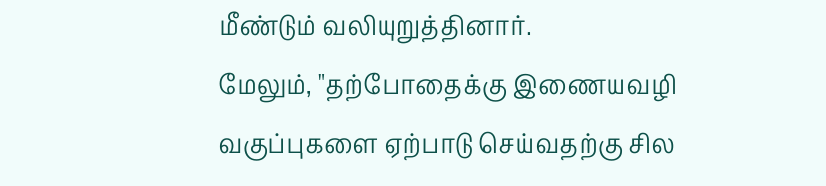மீண்டும் வலியுறுத்தினார்.
மேலும், "தற்போதைக்கு இணையவழி வகுப்புகளை ஏற்பாடு செய்வதற்கு சில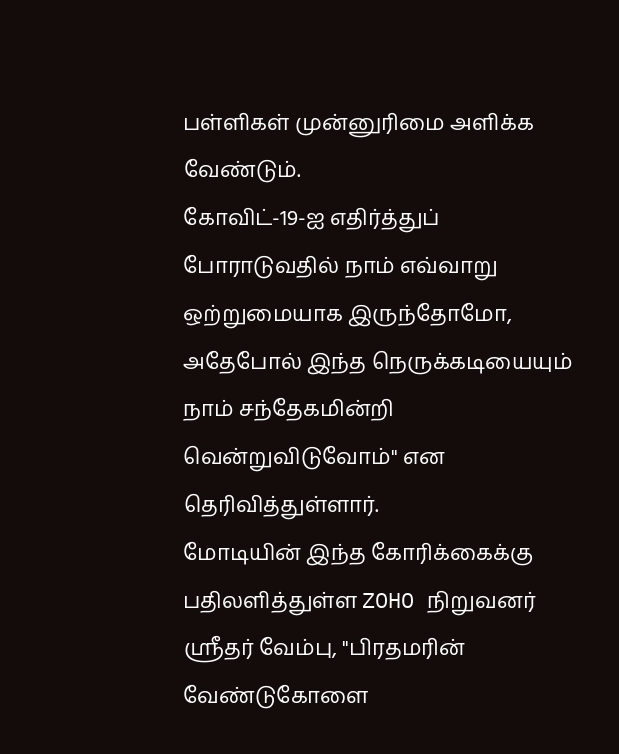பள்ளிகள் முன்னுரிமை அளிக்க வேண்டும்.
கோவிட்-19-ஐ எதிர்த்துப் போராடுவதில் நாம் எவ்வாறு ஒற்றுமையாக இருந்தோமோ, அதேபோல் இந்த நெருக்கடியையும் நாம் சந்தேகமின்றி வென்றுவிடுவோம்" என தெரிவித்துள்ளார்.
மோடியின் இந்த கோரிக்கைக்கு பதிலளித்துள்ள ZOHO நிறுவனர் ஸ்ரீதர் வேம்பு, "பிரதமரின் வேண்டுகோளை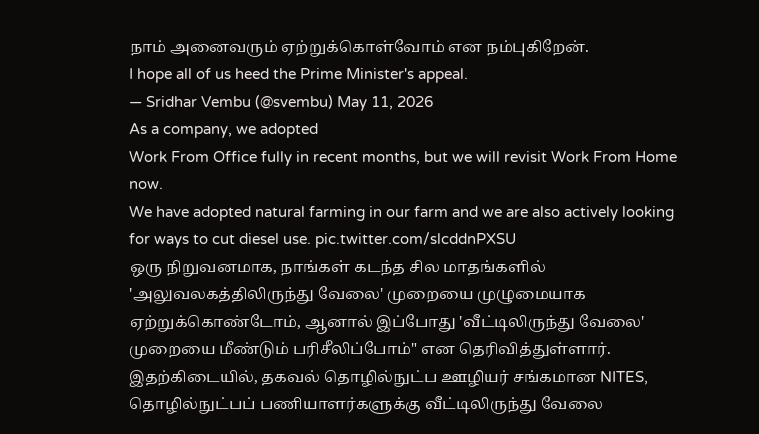நாம் அனைவரும் ஏற்றுக்கொள்வோம் என நம்புகிறேன்.
I hope all of us heed the Prime Minister's appeal.
— Sridhar Vembu (@svembu) May 11, 2026
As a company, we adopted
Work From Office fully in recent months, but we will revisit Work From Home now.
We have adopted natural farming in our farm and we are also actively looking for ways to cut diesel use. pic.twitter.com/slcddnPXSU
ஒரு நிறுவனமாக, நாங்கள் கடந்த சில மாதங்களில் 'அலுவலகத்திலிருந்து வேலை' முறையை முழுமையாக ஏற்றுக்கொண்டோம், ஆனால் இப்போது 'வீட்டிலிருந்து வேலை' முறையை மீண்டும் பரிசீலிப்போம்" என தெரிவித்துள்ளார்.
இதற்கிடையில், தகவல் தொழில்நுட்ப ஊழியர் சங்கமான NITES, தொழில்நுட்பப் பணியாளர்களுக்கு வீட்டிலிருந்து வேலை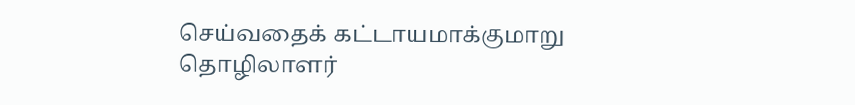செய்வதைக் கட்டாயமாக்குமாறு தொழிலாளர்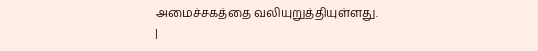அமைச்சகத்தை வலியுறுத்தியுள்ளது.
|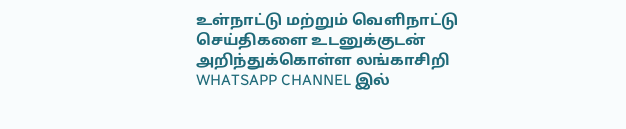உள்நாட்டு மற்றும் வெளிநாட்டு செய்திகளை உடனுக்குடன் அறிந்துக்கொள்ள லங்காசிறி WHATSAPP CHANNEL இல்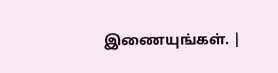இணையுங்கள். |